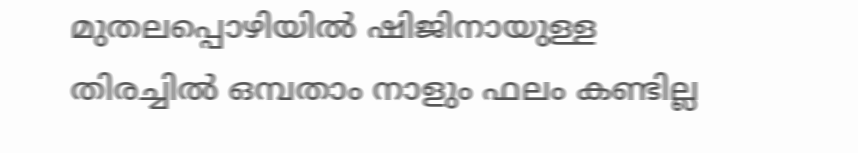മുതലപ്പൊഴിയിൽ ഷിജിനായുള്ള തിരച്ചിൽ ഒമ്പതാം നാളും ഫലം കണ്ടില്ല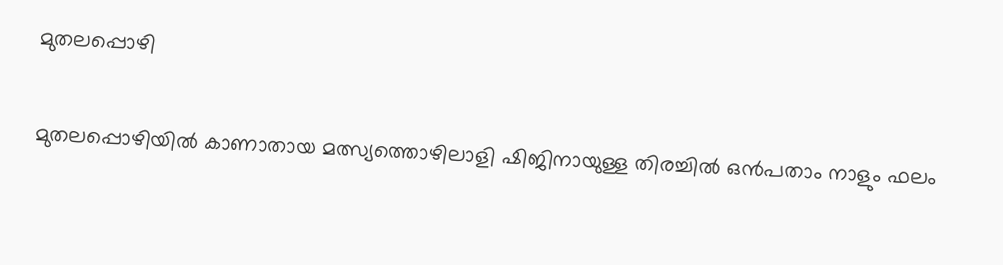മുതലപ്പൊഴി

മുതലപ്പൊഴിയിൽ കാണാതായ മത്സ്യത്തൊഴിലാളി ഷിജിനായുള്ള തിരച്ചിൽ ഒൻപതാം നാളും ഫലം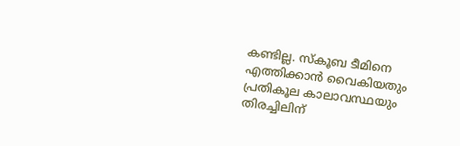കണ്ടില്ല. സ്കൂബ ടീമിനെ എത്തിക്കാൻ വൈകിയതും പ്രതികൂല കാലാവസ്ഥയും തിരച്ചിലിന്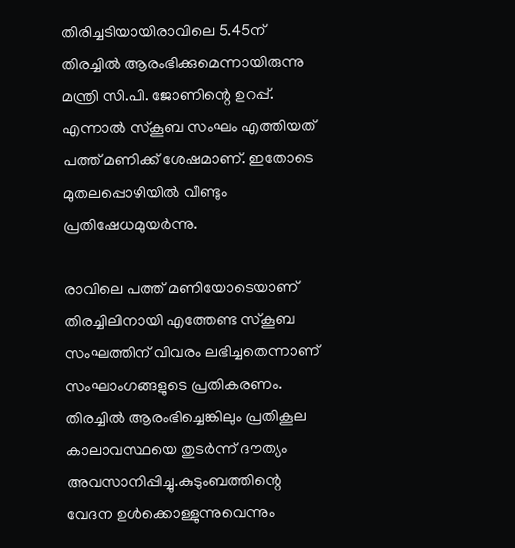തിരിച്ചടിയായിരാവിലെ 5.45ന് തിരച്ചിൽ ആരംഭിക്കുമെന്നായിരുന്നു മന്ത്രി സി.പി. ജോണിന്റെ ഉറപ്പ്. എന്നാൽ സ്കൂബ സംഘം എത്തിയത് പത്ത് മണിക്ക് ശേഷമാണ്. ഇതോടെ മുതലപ്പൊഴിയിൽ വീണ്ടും പ്രതിഷേധമുയർന്നു.

രാവിലെ പത്ത് മണിയോടെയാണ് തിരച്ചിലിനായി എത്തേണ്ട സ്കൂബ സംഘത്തിന് വിവരം ലഭിച്ചതെന്നാണ് സംഘാംഗങ്ങളുടെ പ്രതികരണം. തിരച്ചിൽ ആരംഭിച്ചെങ്കിലും പ്രതികൂല കാലാവസ്ഥയെ തുടർന്ന് ദൗത്യം അവസാനിപ്പിച്ചു.കുടുംബത്തിന്റെ വേദന ഉൾക്കൊള്ളുന്നുവെന്നും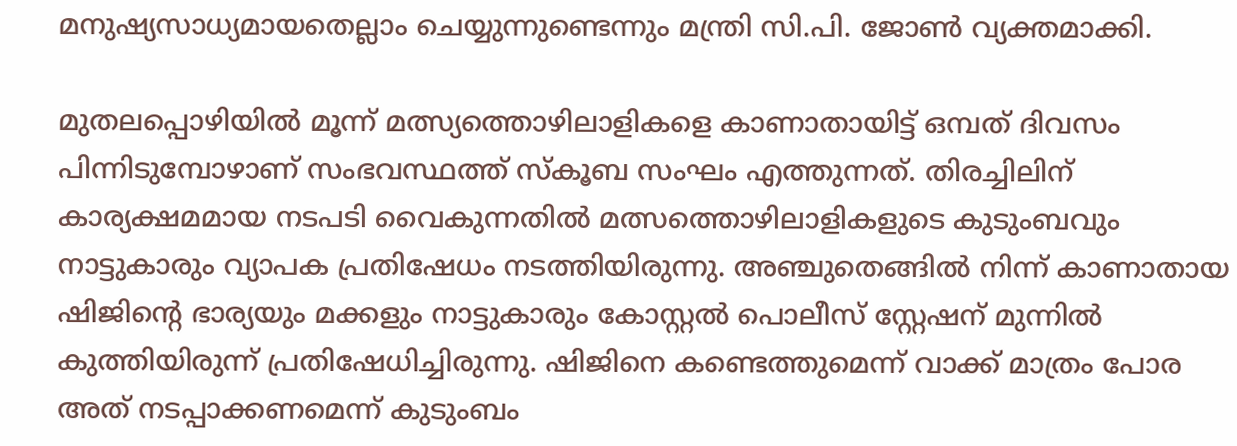മനുഷ്യസാധ്യമായതെല്ലാം ചെയ്യുന്നുണ്ടെന്നും മന്ത്രി സി.പി. ജോൺ വ്യക്തമാക്കി.

മുതലപ്പൊഴിയില്‍ മൂന്ന് മത്സ്യത്തൊഴിലാളികളെ കാണാതായിട്ട് ഒമ്പത് ദിവസം പിന്നിടുമ്പോഴാണ് സംഭവസ്ഥത്ത് സ്കൂബ സംഘം എത്തുന്നത്. തിരച്ചിലിന് കാര്യക്ഷമമായ നടപടി വൈകുന്നതില്‍ മത്സത്തൊഴിലാളികളുടെ കുടുംബവും നാട്ടുകാരും വ്യാപക പ്രതിഷേധം നടത്തിയിരുന്നു. അഞ്ചുതെങ്ങിൽ നിന്ന് കാണാതായ ഷിജിന്റെ ഭാര്യയും മക്കളും നാട്ടുകാരും കോസ്റ്റല്‍ പൊലീസ് സ്റ്റേഷന് മുന്നില്‍ കുത്തിയിരുന്ന് പ്രതിഷേധിച്ചിരുന്നു. ഷിജിനെ കണ്ടെത്തുമെന്ന് വാക്ക് മാത്രം പോര അത് നടപ്പാക്കണമെന്ന് കുടുംബം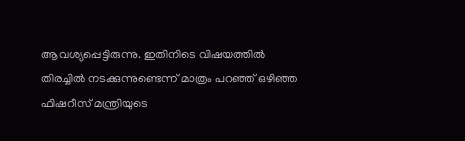ആവശ്യപ്പെട്ടിരുന്നു. ഇതിനിടെ വിഷയത്തില്‍ തിരച്ചില്‍ നടക്കുന്നുണ്ടെന്ന് മാത്രം പറഞ്ഞ് ഒഴിഞ്ഞ ഫിഷറീസ് മന്ത്രിയുടെ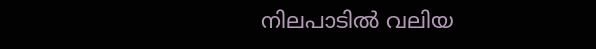നിലപാടില്‍ വലിയ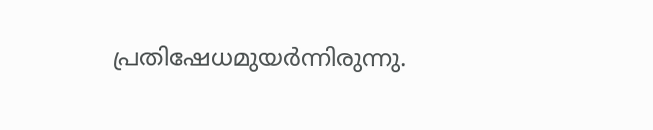പ്രതിഷേധമുയര്‍ന്നിരുന്നു.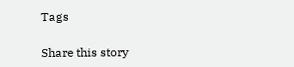Tags

Share this story